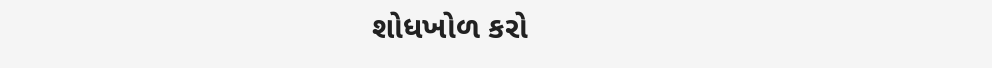શોધખોળ કરો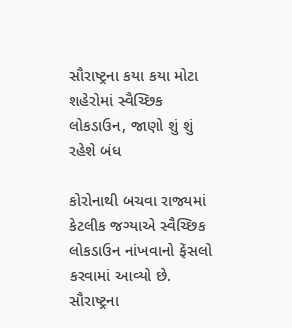સૌરાષ્ટ્રના કયા કયા મોટા શહેરોમાં સ્વૈચ્છિક લોકડાઉન, જાણો શું શું રહેશે બંધ

કોરોનાથી બચવા રાજ્યમાં કેટલીક જગ્યાએ સ્વૈચ્છિક લોકડાઉન નાંખવાનો ફેંસલો કરવામાં આવ્યો છે.  સૌરાષ્ટ્રના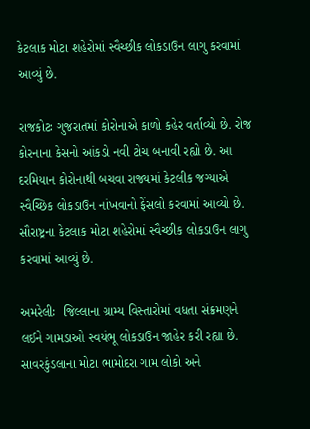કેટલાક મોટા શહેરોમાં સ્વૈચ્છીક લોકડાઉન લાગુ કરવામાં આવ્યું છે.

રાજકોટઃ ગુજરાતમાં કોરોનાએ કાળો કહેર વર્તાવ્યો છે. રોજ કોરનાના કેસનો આંકડો નવી ટોચ બનાવી રહ્યો છે. આ દરમિયાન કોરોનાથી બચવા રાજ્યમાં કેટલીક જગ્યાએ સ્વૈચ્છિક લોકડાઉન નાંખવાનો ફેંસલો કરવામાં આવ્યો છે.  સૌરાષ્ટ્રના કેટલાક મોટા શહેરોમાં સ્વૈચ્છીક લોકડાઉન લાગુ કરવામાં આવ્યું છે.

અમરેલીઃ  જિલ્લાના ગ્રામ્ય વિસ્તારોમાં વધતા સંક્રમણને લઈને ગામડાઓ સ્વયંભૂ લોકડાઉન જાહેર કરી રહ્યા છે. સાવરકુંડલાના મોટા ભામોદરા ગામ લોકો અને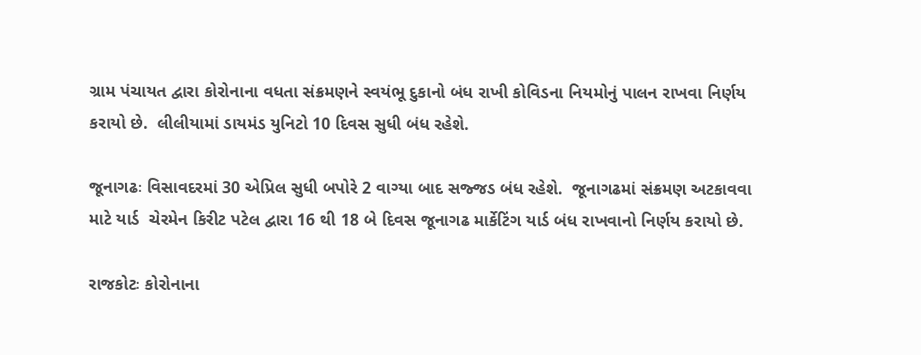ગ્રામ પંચાયત દ્વારા કોરોનાના વધતા સંક્રમણને સ્વયંભૂ દુકાનો બંધ રાખી કોવિડના નિયમોનું પાલન રાખવા નિર્ણય કરાયો છે.  લીલીયામાં ડાયમંડ યુનિટો 10 દિવસ સુધી બંધ રહેશે.

જૂનાગઢઃ વિસાવદરમાં 30 એપ્રિલ સુધી બપોરે 2 વાગ્યા બાદ સજ્જડ બંધ રહેશે.  જૂનાગઢમાં સંક્રમણ અટકાવવા માટે યાર્ડ  ચેરમેન કિરીટ પટેલ દ્વારા 16 થી 18 બે દિવસ જૂનાગઢ માર્કેટિંગ યાર્ડ બંધ રાખવાનો નિર્ણય કરાયો છે.

રાજકોટઃ કોરોનાના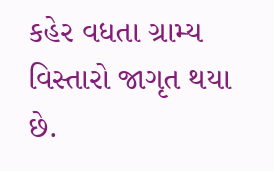કહેર વધતા ગ્રામ્ય વિસ્તારો જાગૃત થયા છે.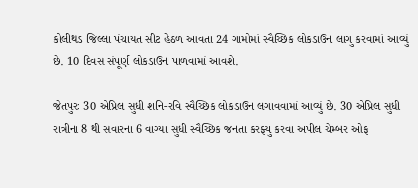કોલીથડ જિલ્લા પંચાયત સીટ હેઠળ આવતા 24 ગામોમાં સ્વૈચ્છિક લોકડાઉન લાગુ કરવામાં આવ્યું છે. 10 દિવસ સંપૂર્ણ લોકડાઉન પાળવામાં આવશે.

જેતપુરઃ 30 એપ્રિલ સુધી શનિ-રવિ સ્વૈચ્છિક લોકડાઉન લગાવવામાં આવ્યું છે. 30 એપ્રિલ સુધી રાત્રીના 8 થી સવારના 6 વાગ્યા સુધી સ્વૈચ્છિક જનતા કરફ્યુ કરવા અપીલ ચેમ્બર ઓફ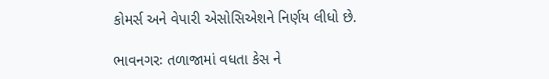કોમર્સ અને વેપારી એસોસિએશને નિર્ણય લીધો છે.

ભાવનગરઃ તળાજામાં વધતા કેસ ને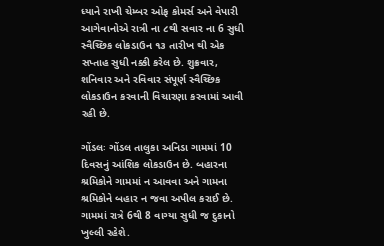ધ્યાને રાખી ચેમ્બર ઓફ કોમર્સ અને વેપારી આગેવાનોએ રાત્રી ના ૮થી સવાર ના 6 સુધી સ્વૈચ્છિક લોકડાઉન ૧૩ તારીખ થી એક સપ્તાહ સુધી નક્કી કરેલ છે. શુક્રવાર, શનિવાર અને રવિવાર સંપૂર્ણ સ્વૈચ્છિક લોકડાઉન કરવાની વિચારણા કરવામાં આવી રહી છે.

ગોંડલઃ ગોંડલ તાલુકા અનિડા ગામમાં 10 દિવસનું આંશિક લોકડાઉન છે. બહારના શ્રમિકોને ગામમાં ન આવવા અને ગામના શ્રમિકોને બહાર ન જવા અપીલ કરાઈ છે. ગામમાં રાત્રે 6થી 8 વાગ્યા સુધી જ દુકાનો ખુલ્લી રહેશે.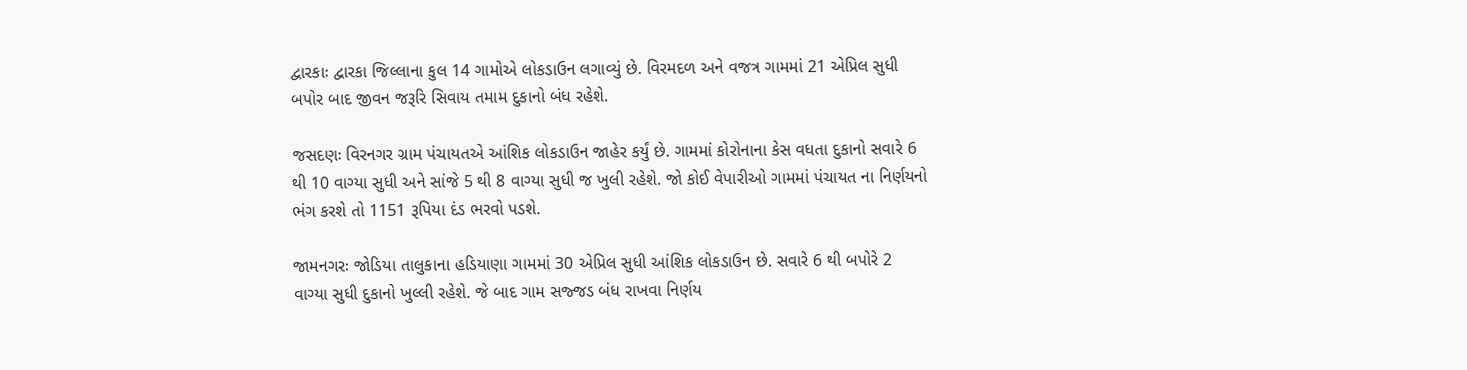દ્વારકાઃ દ્વારકા જિલ્લાના કુલ 14 ગામોએ લોકડાઉન લગાવ્યું છે. વિરમદળ અને વજત્ર ગામમાં 21 એપ્રિલ સુધી બપોર બાદ જીવન જરૂરિ સિવાય તમામ દુકાનો બંધ રહેશે.

જસદણઃ વિરનગર ગ્રામ પંચાયતએ આંશિક લોકડાઉન જાહેર કર્યું છે. ગામમાં કોરોનાના કેસ વધતા દુકાનો સવારે 6 થી 10 વાગ્યા સુધી અને સાંજે 5 થી 8 વાગ્યા સુધી જ ખુલી રહેશે. જો કોઈ વેપારીઓ ગામમાં પંચાયત ના નિર્ણયનો ભંગ કરશે તો 1151 રૂપિયા દંડ ભરવો પડશે.

જામનગરઃ જોડિયા તાલુકાના હડિયાણા ગામમાં 30 એપ્રિલ સુધી આંશિક લોકડાઉન છે. સવારે 6 થી બપોરે 2 વાગ્યા સુધી દુકાનો ખુલ્લી રહેશે. જે બાદ ગામ સજ્જડ બંધ રાખવા નિર્ણય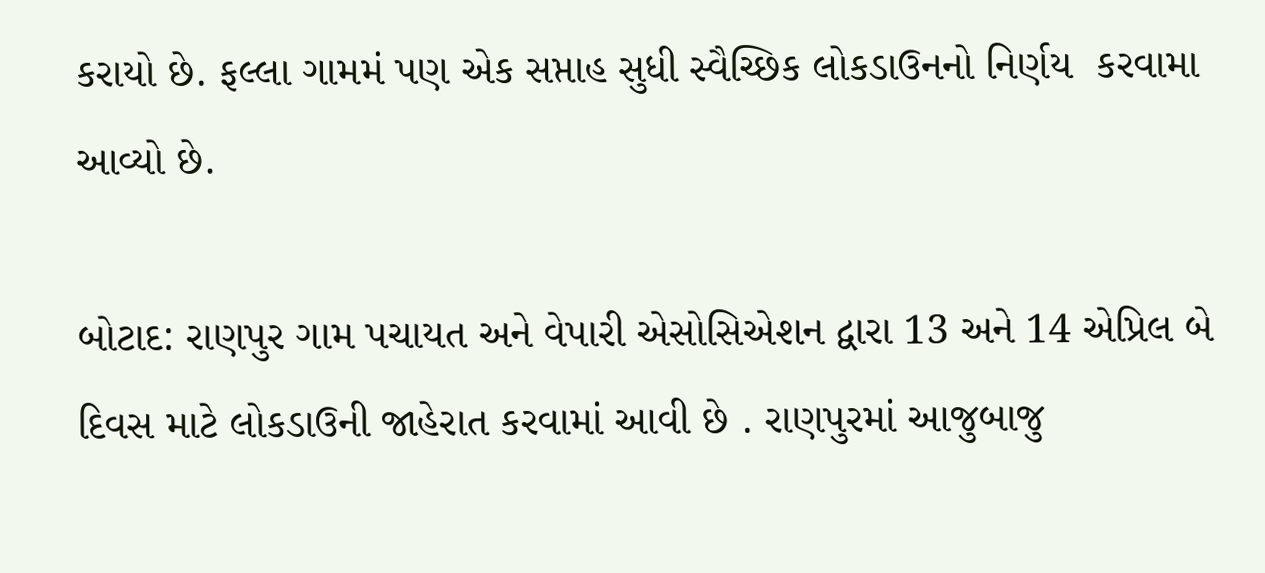કરાયો છે. ફલ્લા ગામમં પણ એક સપ્તાહ સુધી સ્વૈચ્છિક લોકડાઉનનો નિર્ણય  કરવામા આવ્યો છે.

બોટાદ: રાણપુર ગામ પચાયત અને વેપારી એસોસિએશન દ્વારા 13 અને 14 એપ્રિલ બે દિવસ માટે લોકડાઉની જાહેરાત કરવામાં આવી છે . રાણપુરમાં આજુબાજુ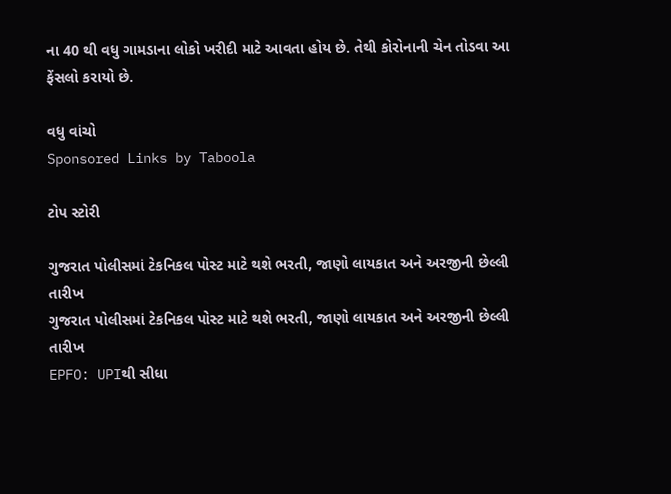ના 40 થી વધુ ગામડાના લોકો ખરીદી માટે આવતા હોય છે. તેથી કોરોનાની ચેન તોડવા આ ફેંસલો કરાયો છે.

વધુ વાંચો
Sponsored Links by Taboola

ટોપ સ્ટોરી

ગુજરાત પોલીસમાં ટેકનિકલ પોસ્ટ માટે થશે ભરતી, જાણો લાયકાત અને અરજીની છેલ્લી તારીખ
ગુજરાત પોલીસમાં ટેકનિકલ પોસ્ટ માટે થશે ભરતી, જાણો લાયકાત અને અરજીની છેલ્લી તારીખ
EPFO: UPIથી સીધા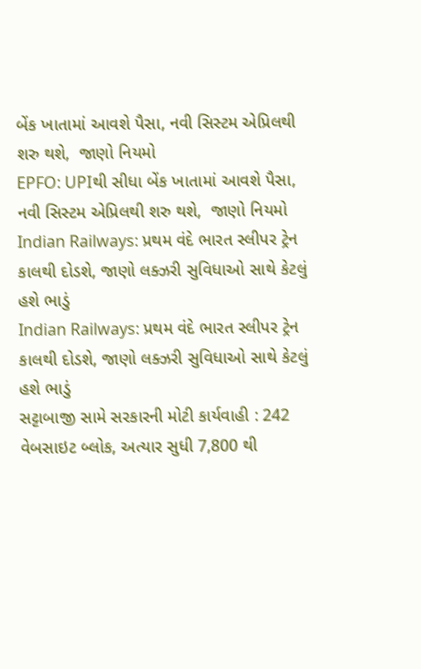બેંક ખાતામાં આવશે પૈસા, નવી સિસ્ટમ એપ્રિલથી શરુ થશે,  જાણો નિયમો
EPFO: UPIથી સીધા બેંક ખાતામાં આવશે પૈસા, નવી સિસ્ટમ એપ્રિલથી શરુ થશે,  જાણો નિયમો
Indian Railways: પ્રથમ વંદે ભારત સ્લીપર ટ્રેન કાલથી દોડશે, જાણો લક્ઝરી સુવિધાઓ સાથે કેટલું હશે ભાડું
Indian Railways: પ્રથમ વંદે ભારત સ્લીપર ટ્રેન કાલથી દોડશે, જાણો લક્ઝરી સુવિધાઓ સાથે કેટલું હશે ભાડું
સટ્ટાબાજી સામે સરકારની મોટી કાર્યવાહી : 242 વેબસાઇટ બ્લોક, અત્યાર સુધી 7,800 થી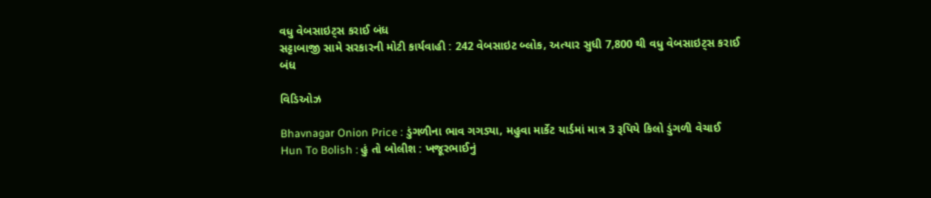વધુ વેબસાઇટ્સ કરાઈ બંધ
સટ્ટાબાજી સામે સરકારની મોટી કાર્યવાહી : 242 વેબસાઇટ બ્લોક, અત્યાર સુધી 7,800 થી વધુ વેબસાઇટ્સ કરાઈ બંધ

વિડિઓઝ

Bhavnagar Onion Price : ડુંગળીના ભાવ ગગડ્યા, મહુવા માર્કેટ યાર્ડમાં માત્ર 3 રૂપિયે કિલો ડુંગળી વેચાઈ
Hun To Bolish : હું તો બોલીશ : ખજૂરભાઈનું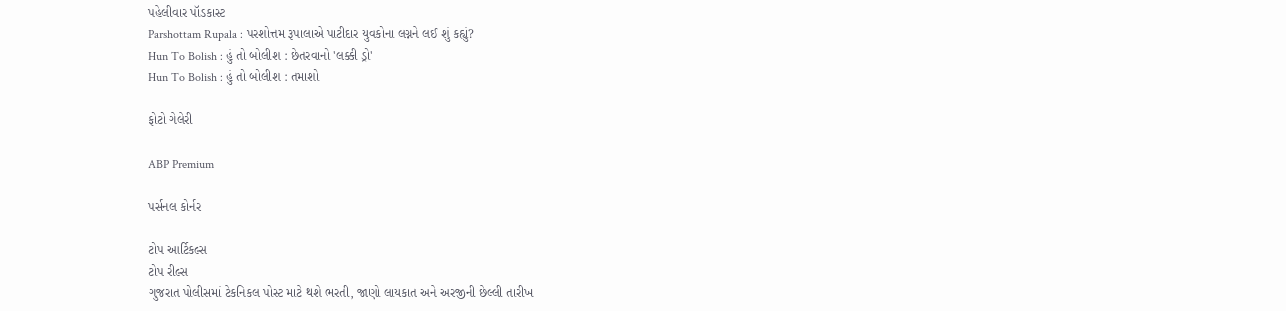પહેલીવાર પૉડકાસ્ટ
Parshottam Rupala : પરશોત્તમ રૂપાલાએ પાટીદાર યુવકોના લગ્નને લઈ શું કહ્યું?
Hun To Bolish : હું તો બોલીશ : છેતરવાનો 'લક્કી ડ્રો'
Hun To Bolish : હું તો બોલીશ : તમાશો

ફોટો ગેલેરી

ABP Premium

પર્સનલ કોર્નર

ટોપ આર્ટિકલ્સ
ટોપ રીલ્સ
ગુજરાત પોલીસમાં ટેકનિકલ પોસ્ટ માટે થશે ભરતી, જાણો લાયકાત અને અરજીની છેલ્લી તારીખ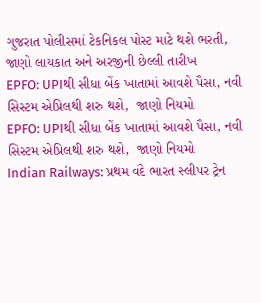ગુજરાત પોલીસમાં ટેકનિકલ પોસ્ટ માટે થશે ભરતી, જાણો લાયકાત અને અરજીની છેલ્લી તારીખ
EPFO: UPIથી સીધા બેંક ખાતામાં આવશે પૈસા, નવી સિસ્ટમ એપ્રિલથી શરુ થશે,  જાણો નિયમો
EPFO: UPIથી સીધા બેંક ખાતામાં આવશે પૈસા, નવી સિસ્ટમ એપ્રિલથી શરુ થશે,  જાણો નિયમો
Indian Railways: પ્રથમ વંદે ભારત સ્લીપર ટ્રેન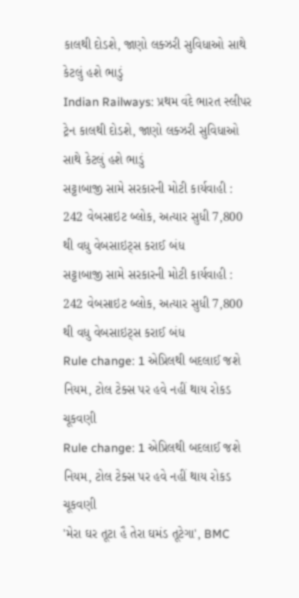કાલથી દોડશે, જાણો લક્ઝરી સુવિધાઓ સાથે કેટલું હશે ભાડું
Indian Railways: પ્રથમ વંદે ભારત સ્લીપર ટ્રેન કાલથી દોડશે, જાણો લક્ઝરી સુવિધાઓ સાથે કેટલું હશે ભાડું
સટ્ટાબાજી સામે સરકારની મોટી કાર્યવાહી : 242 વેબસાઇટ બ્લોક, અત્યાર સુધી 7,800 થી વધુ વેબસાઇટ્સ કરાઈ બંધ
સટ્ટાબાજી સામે સરકારની મોટી કાર્યવાહી : 242 વેબસાઇટ બ્લોક, અત્યાર સુધી 7,800 થી વધુ વેબસાઇટ્સ કરાઈ બંધ
Rule change: 1 એપ્રિલથી બદલાઈ જશે નિયમ, ટોલ ટેક્સ પર હવે નહીં થાય રોકડ ચૂકવણી
Rule change: 1 એપ્રિલથી બદલાઈ જશે નિયમ, ટોલ ટેક્સ પર હવે નહીં થાય રોકડ ચૂકવણી
'મેરા ઘર તૂટા હૈ તેરા ઘમંડ તૂટેગા', BMC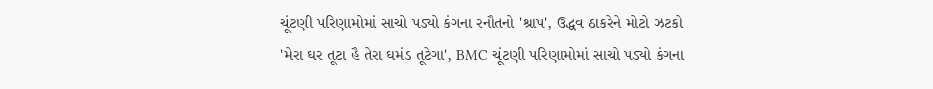ચૂંટણી પરિણામોમાં સાચો પડ્યો કંગના રનૌતનો 'શ્રાપ', ઉદ્ધવ ઠાકરેને મોટો ઝટકો
'મેરા ઘર તૂટા હૈ તેરા ઘમંડ તૂટેગા', BMC ચૂંટણી પરિણામોમાં સાચો પડ્યો કંગના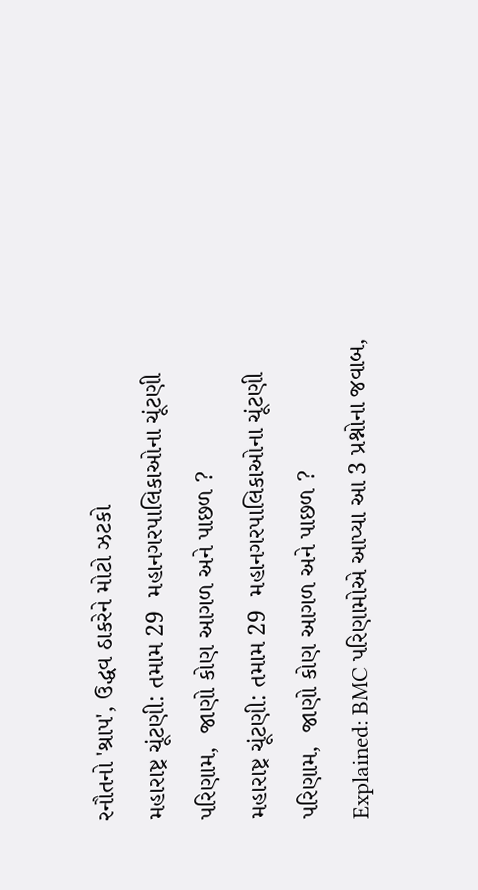રનૌતનો 'શ્રાપ', ઉદ્ધવ ઠાકરેને મોટો ઝટકો
મહારાષ્ટ્ર ચૂંટણી: તમામ 29  મહાનગરપાલિકાઓના ચૂંટણી પરિણામ,  જાણો કોણ આગળ અને પાછળ ?
મહારાષ્ટ્ર ચૂંટણી: તમામ 29  મહાનગરપાલિકાઓના ચૂંટણી પરિણામ,  જાણો કોણ આગળ અને પાછળ ?
Explained: BMC પરિણામોએ આપ્યા આ 3 પ્રશ્નોના જવાબ,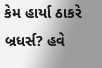કેમ હાર્યા ઠાકરે બ્રધર્સ? હવે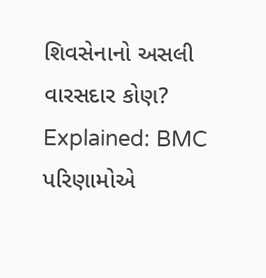શિવસેનાનો અસલી વારસદાર કોણ?
Explained: BMC પરિણામોએ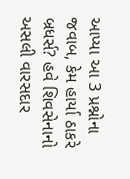આપ્યા આ 3 પ્રશ્નોના જવાબ, કેમ હાર્યા ઠાકરે બ્રધર્સ? હવે શિવસેનાનો અસલી વારસદાર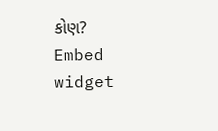કોણ?
Embed widget